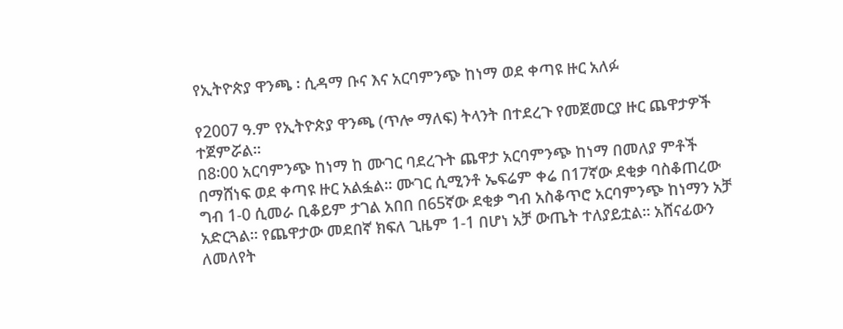የኢትዮጵያ ዋንጫ ፡ ሲዳማ ቡና እና አርባምንጭ ከነማ ወደ ቀጣዩ ዙር አለፉ

የ2007 ዓ.ም የኢትዮጵያ ዋንጫ (ጥሎ ማለፍ) ትላንት በተደረጉ የመጀመርያ ዙር ጨዋታዎች ተጀምሯል፡፡
በ8፡00 አርባምንጭ ከነማ ከ ሙገር ባደረጉት ጨዋታ አርባምንጭ ከነማ በመለያ ምቶች በማሸነፍ ወደ ቀጣዩ ዙር አልፏል፡፡ ሙገር ሲሚንቶ ኤፍሬም ቀሬ በ17ኛው ደቂቃ ባስቆጠረው ግብ 1-0 ሲመራ ቢቆይም ታገል አበበ በ65ኛው ደቂቃ ግብ አስቆጥሮ አርባምንጭ ከነማን አቻ አድርጓል፡፡ የጨዋታው መደበኛ ክፍለ ጊዜም 1-1 በሆነ አቻ ውጤት ተለያይቷል፡፡ አሸናፊውን ለመለየት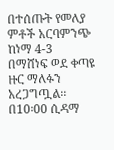በተሰጡት የመለያ ምቶች አርባምንጭ ከነማ 4-3 በማሸነፍ ወደ ቀጣዩ ዙር ማለፉን አረጋግጧል፡፡
በ10፡00 ሲዳማ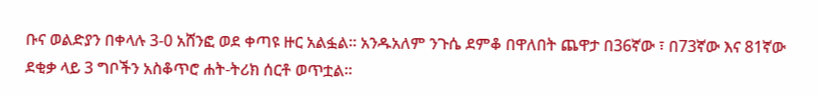ቡና ወልድያን በቀላሉ 3-0 አሸንፎ ወደ ቀጣዩ ዙር አልፏል፡፡ አንዱአለም ንጉሴ ደምቆ በዋለበት ጨዋታ በ36ኛው ፣ በ73ኛው እና 81ኛው ደቂቃ ላይ 3 ግቦችን አስቆጥሮ ሐት-ትሪክ ሰርቶ ወጥቷል፡፡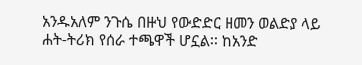አንዱአለም ንጉሴ በዙህ የውድድር ዘመን ወልድያ ላይ ሐት-ትሪክ የሰራ ተጫዋች ሆኗል፡፡ ከአንድ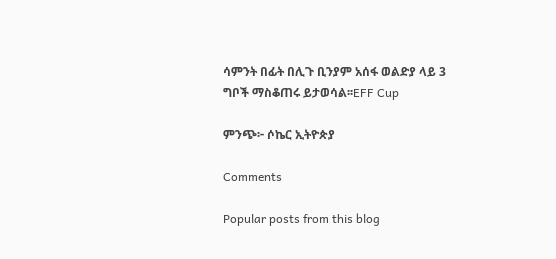ሳምንት በፊት በሊጉ ቢንያም አሰፋ ወልድያ ላይ 3 ግቦች ማስቆጠሩ ይታወሳል፡፡EFF Cup

ምንጭ፦ ሶኬር ኢትዮጵያ

Comments

Popular posts from this blog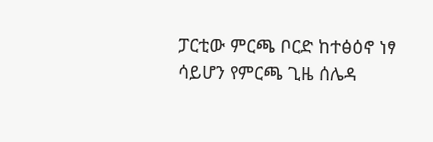ፓርቲው ምርጫ ቦርድ ከተፅዕኖ ነፃ ሳይሆን የምርጫ ጊዜ ሰሌዳ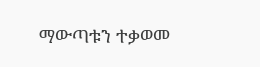ማውጣቱን ተቃወመ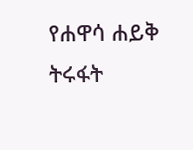የሐዋሳ ሐይቅ ትሩፋት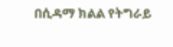በሲዳማ ክልል የትግራይ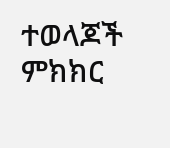ተወላጆች ምክክር